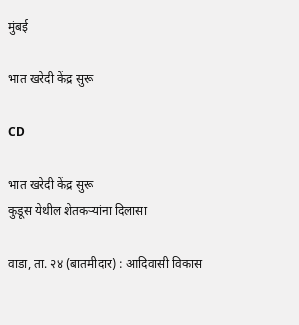मुंबई

भात खरेदी केंद्र सुरू

CD

भात खरेदी केंद्र सुरू
कुडूस येथील शेतकऱ्यांना दिलासा

वाडा, ता. २४ (बातमीदार) : आदिवासी विकास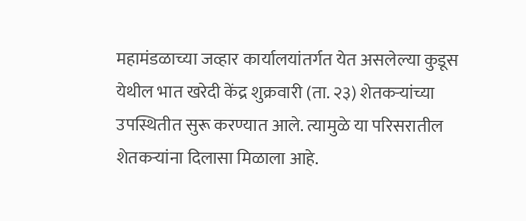महामंडळाच्या जव्हार कार्यालयांतर्गत येत असलेल्या कुडूस येथील भात खरेदी केंद्र शुक्रवारी (ता. २३) शेतकऱ्यांच्या उपस्थितीत सुरू करण्यात आले. त्यामुळे या परिसरातील शेतकऱ्यांना दिलासा मिळाला आहे.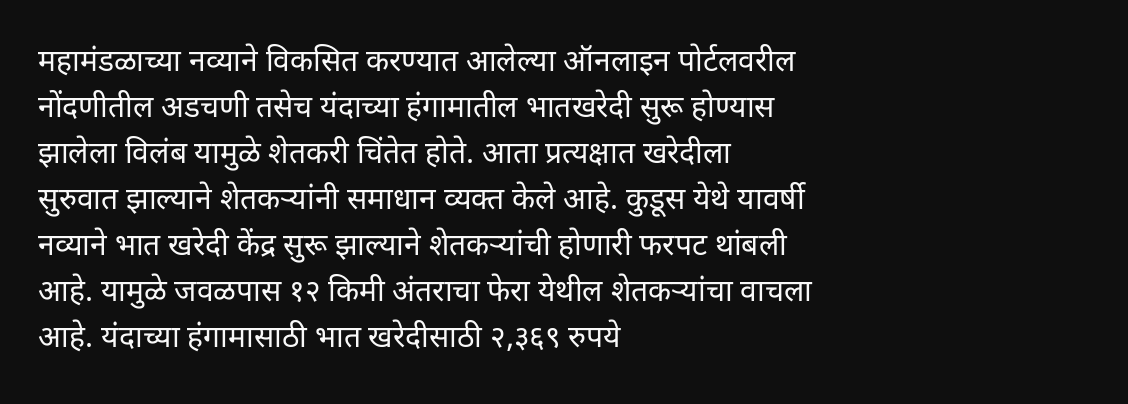महामंडळाच्या नव्याने विकसित करण्यात आलेल्या ऑनलाइन पोर्टलवरील नोंदणीतील अडचणी तसेच यंदाच्या हंगामातील भातखरेदी सुरू होण्यास झालेला विलंब यामुळे शेतकरी चिंतेत होते. आता प्रत्यक्षात खरेदीला सुरुवात झाल्याने शेतकऱ्यांनी समाधान व्यक्त केले आहे. कुडूस येथे यावर्षी नव्याने भात खरेदी केंद्र सुरू झाल्याने शेतकऱ्यांची होणारी फरपट थांबली आहे. यामुळे जवळपास १२ किमी अंतराचा फेरा येथील शेतकऱ्यांचा वाचला आहे. यंदाच्या हंगामासाठी भात खरेदीसाठी २,३६९ रुपये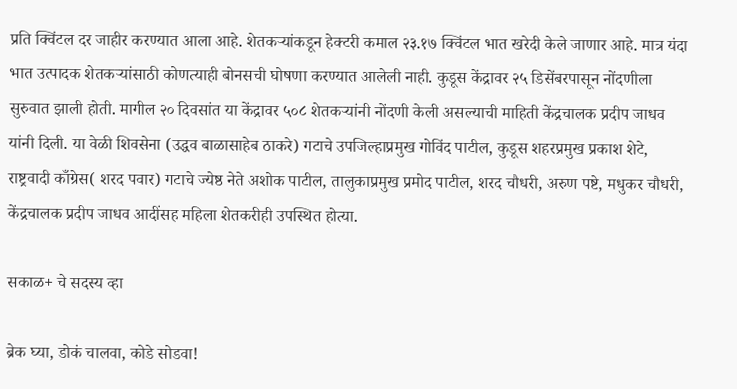प्रति क्विंटल दर जाहीर करण्यात आला आहे. शेतकऱ्यांकडून हेक्‍टरी कमाल २३.१७ क्विंटल भात खरेदी केले जाणार आहे. मात्र यंदा भात उत्पादक शेतकऱ्यांसाठी कोणत्याही बोनसची घोषणा करण्यात आलेली नाही. कुडूस केंद्रावर २५ डिसेंबरपासून नोंदणीला सुरुवात झाली होती. मागील २० दिवसांत या केंद्रावर ५०८ शेतकऱ्यांनी नोंदणी केली असल्याची माहिती केंद्रचालक प्रदीप जाधव यांनी दिली. या वेळी शिवसेना (उद्धव बाळासाहेब ठाकरे) गटाचे उपजिल्हाप्रमुख गोविंद पाटील, कुडूस शहरप्रमुख प्रकाश शेटे, राष्ट्रवादी काँग्रेस( शरद पवार) गटाचे ज्येष्ठ नेते अशोक पाटील, तालुकाप्रमुख प्रमोद पाटील, शरद चौधरी, अरुण पष्टे, मधुकर चौधरी, केंद्रचालक प्रदीप जाधव आदींसह महिला शेतकरीही उपस्थित होत्या.

सकाळ+ चे सदस्य व्हा

ब्रेक घ्या, डोकं चालवा, कोडे सोडवा!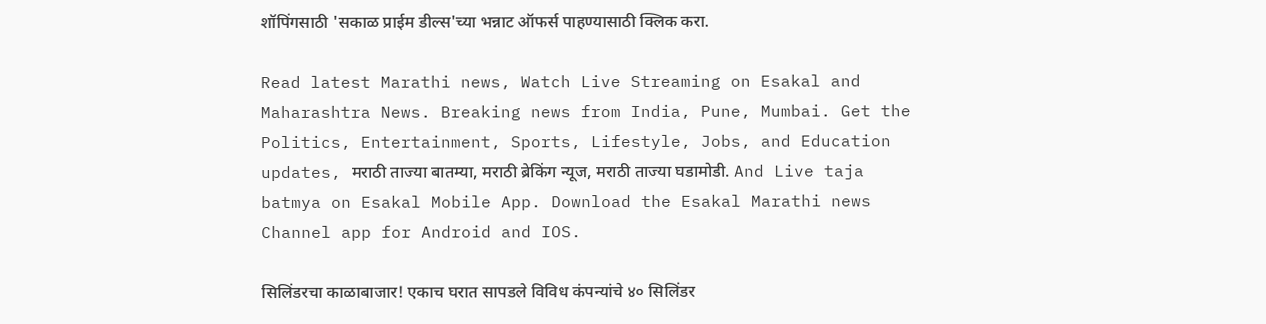शॉपिंगसाठी 'सकाळ प्राईम डील्स'च्या भन्नाट ऑफर्स पाहण्यासाठी क्लिक करा.

Read latest Marathi news, Watch Live Streaming on Esakal and Maharashtra News. Breaking news from India, Pune, Mumbai. Get the Politics, Entertainment, Sports, Lifestyle, Jobs, and Education updates, मराठी ताज्या बातम्या, मराठी ब्रेकिंग न्यूज, मराठी ताज्या घडामोडी. And Live taja batmya on Esakal Mobile App. Download the Esakal Marathi news Channel app for Android and IOS.

सिलिंडरचा काळाबाजार! एकाच घरात सापडले विविध कंपन्यांचे ४० सिलिंडर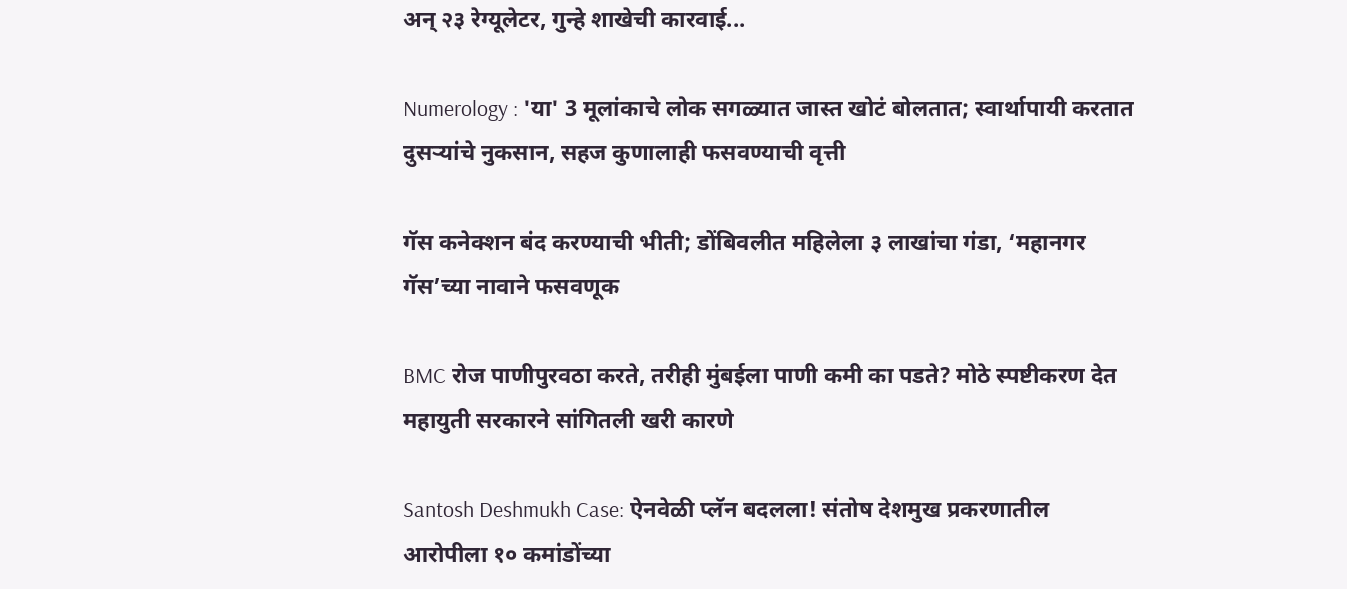अन् २३ रेग्यूलेटर, गुन्हे शाखेची कारवाई...

Numerology : 'या' 3 मूलांकाचे लोक सगळ्यात जास्त खोटं बोलतात; स्वार्थापायी करतात दुसऱ्यांचे नुकसान, सहज कुणालाही फसवण्याची वृत्ती

गॅस कनेक्शन बंद करण्याची भीती; डोंबिवलीत महिलेला ३ लाखांचा गंडा, ‘महानगर गॅस’च्या नावाने फसवणूक

BMC रोज पाणीपुरवठा करते, तरीही मुंबईला पाणी कमी का पडते? मोठे स्पष्टीकरण देत महायुती सरकारने सांगितली खरी कारणे

Santosh Deshmukh Case: ऐनवेळी प्लॅन बदलला! संतोष देशमुख प्रकरणातील आरोपीला १० कमांडोंच्या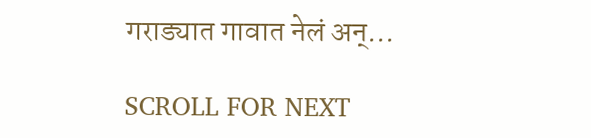गराड्यात गावात नेलं अन्...

SCROLL FOR NEXT